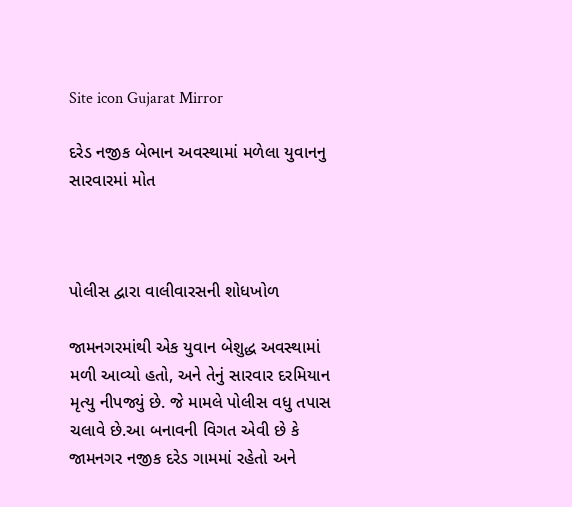Site icon Gujarat Mirror

દરેડ નજીક બેભાન અવસ્થામાં મળેલા યુવાનનુ સારવારમાં મોત



પોલીસ દ્વારા વાલીવારસની શોધખોળ

જામનગરમાંથી એક યુવાન બેશુદ્ધ અવસ્થામાં મળી આવ્યો હતો, અને તેનું સારવાર દરમિયાન મૃત્યુ નીપજ્યું છે. જે મામલે પોલીસ વધુ તપાસ ચલાવે છે.આ બનાવની વિગત એવી છે કે જામનગર નજીક દરેડ ગામમાં રહેતો અને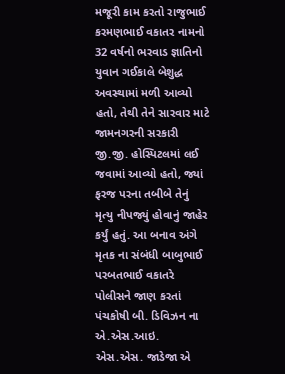મજૂરી કામ કરતો રાજુભાઈ કરમણભાઈ વકાતર નામનો 32 વર્ષનો ભરવાડ જ્ઞાતિનો યુવાન ગઈકાલે બેશુદ્ધ અવસ્થામાં મળી આવ્યો હતો, તેથી તેને સારવાર માટે જામનગરની સરકારી જી.જી. હોસ્પિટલમાં લઈ જવામાં આવ્યો હતો, જ્યાં ફરજ પરના તબીબે તેનું મૃત્યુ નીપજ્યું હોવાનું જાહેર કર્યું હતું. આ બનાવ અંગે મૃતક ના સંબંધી બાબુભાઈ પરબતભાઈ વકાતરે પોલીસને જાણ કરતાં પંચકોષી બી. ડિવિઝન ના એ.એસ.આઇ. એસ.એસ. જાડેજા એ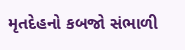મૃતદેહનો કબજો સંભાળી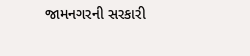જામનગરની સરકારી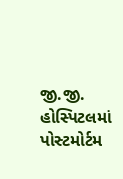જી.જી. હોસ્પિટલમાં પોસ્ટમોર્ટમ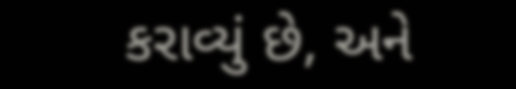કરાવ્યું છે, અને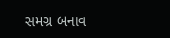સમગ્ર બનાવ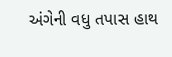અંગેની વધુ તપાસ હાથ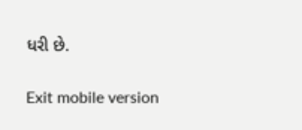ધરી છે.

Exit mobile version